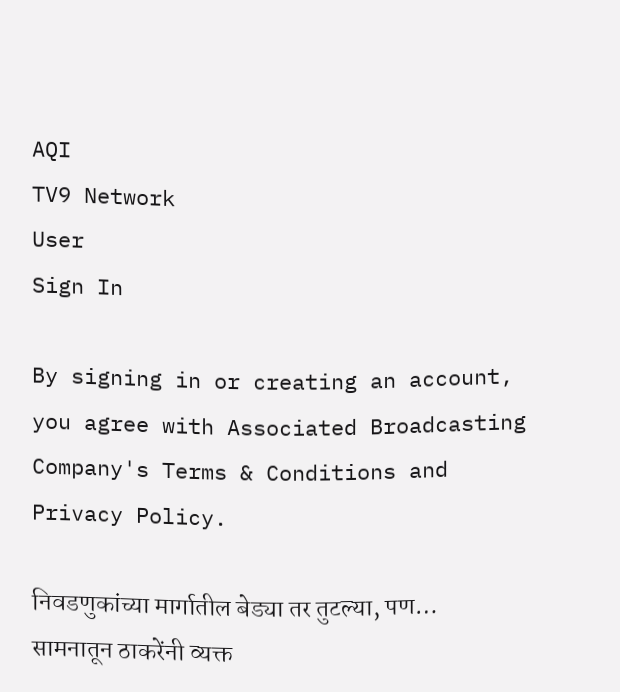AQI
TV9 Network
User
Sign In

By signing in or creating an account, you agree with Associated Broadcasting Company's Terms & Conditions and Privacy Policy.

निवडणुकांच्या मार्गातील बेड्या तर तुटल्या, पण… सामनातून ठाकरेंनी व्यक्त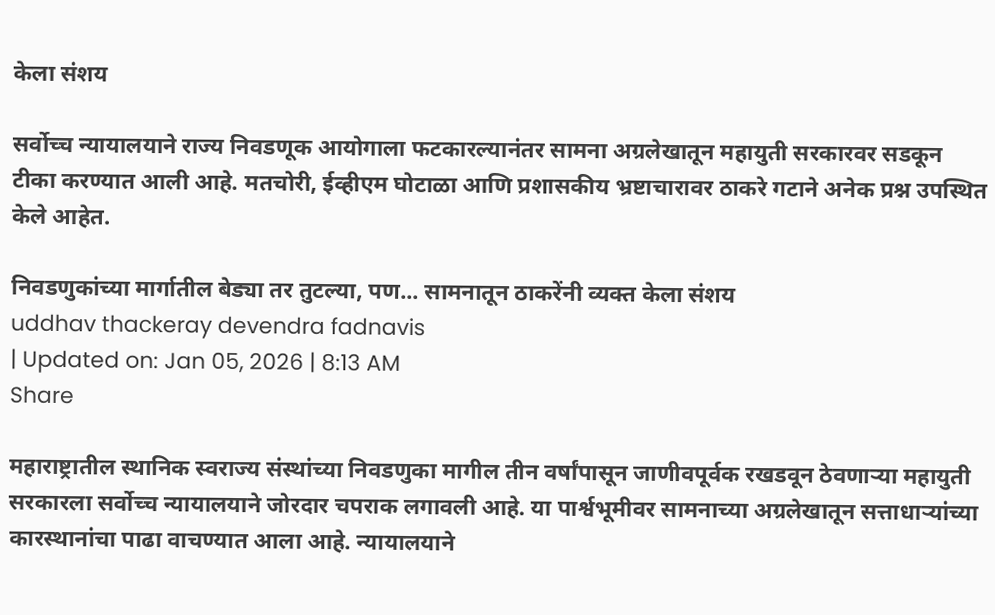केला संशय

सर्वोच्च न्यायालयाने राज्य निवडणूक आयोगाला फटकारल्यानंतर सामना अग्रलेखातून महायुती सरकारवर सडकून टीका करण्यात आली आहे. मतचोरी, ईव्हीएम घोटाळा आणि प्रशासकीय भ्रष्टाचारावर ठाकरे गटाने अनेक प्रश्न उपस्थित केले आहेत.

निवडणुकांच्या मार्गातील बेड्या तर तुटल्या, पण... सामनातून ठाकरेंनी व्यक्त केला संशय
uddhav thackeray devendra fadnavis
| Updated on: Jan 05, 2026 | 8:13 AM
Share

महाराष्ट्रातील स्थानिक स्वराज्य संस्थांच्या निवडणुका मागील तीन वर्षांपासून जाणीवपूर्वक रखडवून ठेवणाऱ्या महायुती सरकारला सर्वोच्च न्यायालयाने जोरदार चपराक लगावली आहे. या पार्श्वभूमीवर सामनाच्या अग्रलेखातून सत्ताधाऱ्यांच्या कारस्थानांचा पाढा वाचण्यात आला आहे. न्यायालयाने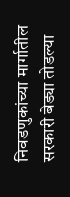निवडणुकांच्या मार्गातील सरकारी बेड्या तोडल्या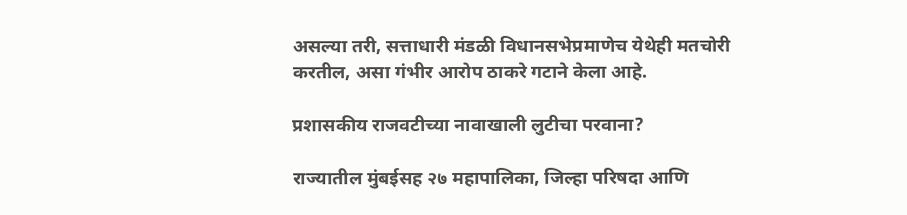असल्या तरी, सत्ताधारी मंडळी विधानसभेप्रमाणेच येथेही मतचोरी करतील, असा गंभीर आरोप ठाकरे गटाने केला आहे.

प्रशासकीय राजवटीच्या नावाखाली लुटीचा परवाना?

राज्यातील मुंबईसह २७ महापालिका, जिल्हा परिषदा आणि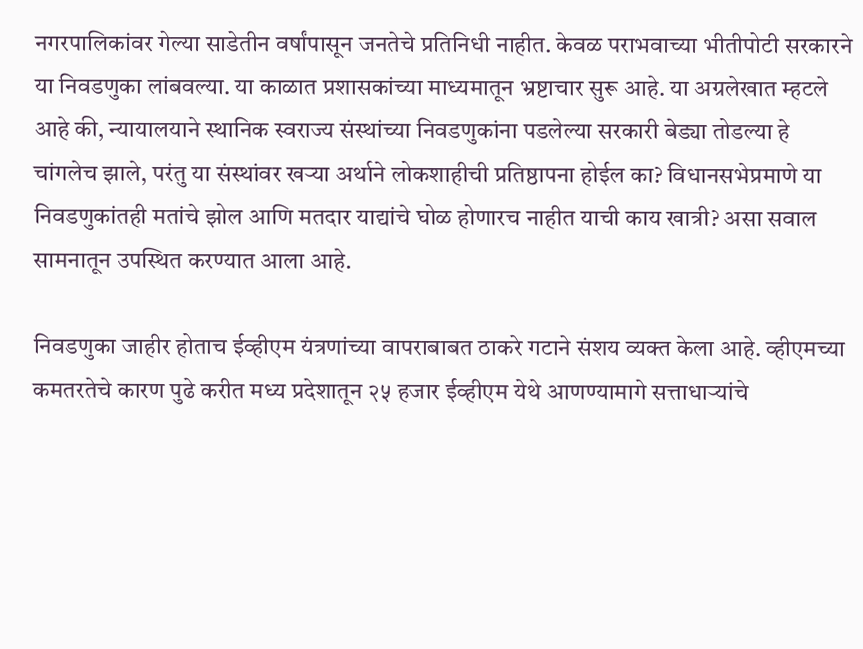नगरपालिकांवर गेल्या साडेतीन वर्षांपासून जनतेचे प्रतिनिधी नाहीत. केवळ पराभवाच्या भीतीपोटी सरकारने या निवडणुका लांबवल्या. या काळात प्रशासकांच्या माध्यमातून भ्रष्टाचार सुरू आहे. या अग्रलेखात म्हटले आहे की, न्यायालयाने स्थानिक स्वराज्य संस्थांच्या निवडणुकांना पडलेल्या सरकारी बेड्या तोडल्या हे चांगलेच झाले, परंतु या संस्थांवर खऱ्या अर्थाने लोकशाहीची प्रतिष्ठापना होईल का? विधानसभेप्रमाणे या निवडणुकांतही मतांचे झोल आणि मतदार याद्यांचे घोळ होणारच नाहीत याची काय खात्री? असा सवाल सामनातून उपस्थित करण्यात आला आहे.

निवडणुका जाहीर होताच ईव्हीएम यंत्रणांच्या वापराबाबत ठाकरे गटाने संशय व्यक्त केला आहे. व्हीएमच्या कमतरतेचे कारण पुढे करीत मध्य प्रदेशातून २५ हजार ईव्हीएम येथे आणण्यामागे सत्ताधाऱ्यांचे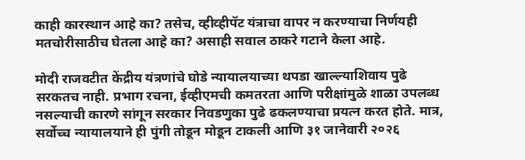काही कारस्थान आहे का? तसेच, व्हीव्हीपॅट यंत्राचा वापर न करण्याचा निर्णयही मतचोरीसाठीच घेतला आहे का? असाही सवाल ठाकरे गटाने केला आहे.

मोदी राजवटीत केंद्रीय यंत्रणांचे घोडे न्यायालयाच्या थपडा खाल्ल्याशिवाय पुढे सरकतच नाही. प्रभाग रचना, ईव्हीएमची कमतरता आणि परीक्षांमुळे शाळा उपलब्ध नसल्याची कारणे सांगून सरकार निवडणुका पुढे ढकलण्याचा प्रयत्न करत होते. मात्र, सर्वोच्च न्यायालयाने ही पुंगी तोडून मोडून टाकली आणि ३१ जानेवारी २०२६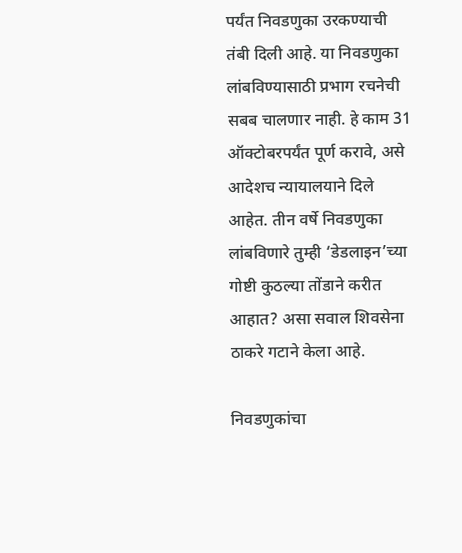पर्यंत निवडणुका उरकण्याची तंबी दिली आहे. या निवडणुका लांबविण्यासाठी प्रभाग रचनेची सबब चालणार नाही. हे काम 31 ऑक्टोबरपर्यंत पूर्ण करावे, असे आदेशच न्यायालयाने दिले आहेत. तीन वर्षे निवडणुका लांबविणारे तुम्ही ‘डेडलाइन’च्या गोष्टी कुठल्या तोंडाने करीत आहात? असा सवाल शिवसेना ठाकरे गटाने केला आहे.

निवडणुकांचा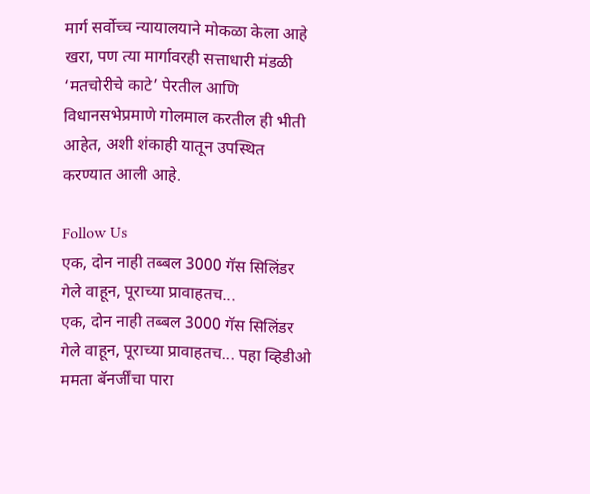मार्ग सर्वोच्च न्यायालयाने मोकळा केला आहे खरा, पण त्या मार्गावरही सत्ताधारी मंडळी ‘मतचोरीचे काटे’ पेरतील आणि विधानसभेप्रमाणे गोलमाल करतील ही भीती आहेत, अशी शंकाही यातून उपस्थित करण्यात आली आहे.

Follow Us
एक, दोन नाही तब्बल 3000 गॅस सिलिंडर गेले वाहून, पूराच्या प्रावाहतच...
एक, दोन नाही तब्बल 3000 गॅस सिलिंडर गेले वाहून, पूराच्या प्रावाहतच... पहा व्हिडीओ
ममता बॅनर्जींचा पारा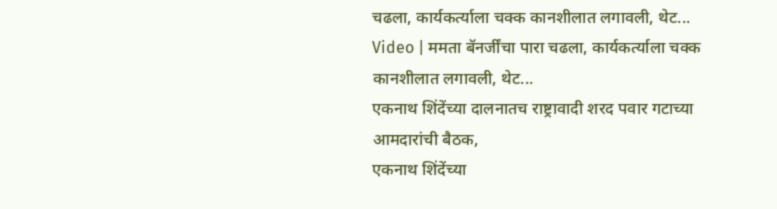चढला, कार्यकर्त्याला चक्क कानशीलात लगावली, थेट...
Video | ममता बॅनर्जींचा पारा चढला, कार्यकर्त्याला चक्क कानशीलात लगावली, थेट...
एकनाथ शिंदेंच्या दालनातच राष्ट्रावादी शरद पवार गटाच्या आमदारांची बैठक,
एकनाथ शिंदेंच्या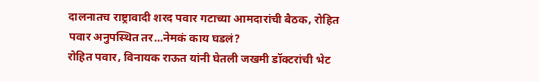दालनातच राष्ट्रावादी शरद पवार गटाच्या आमदारांची बैठक, रोहित पवार अनुपस्थित तर...नेमकं काय घडलं?
रोहित पवार, विनायक राऊत यांनी घेतली जखमी डॉक्टरांची भेट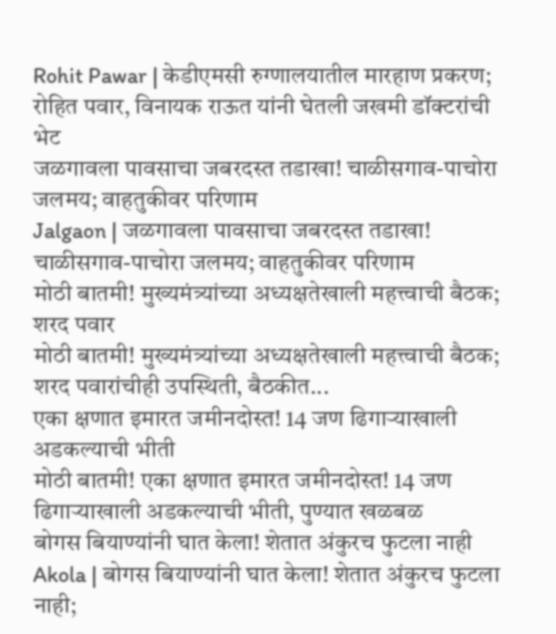Rohit Pawar | केडीएमसी रुग्णालयातील मारहाण प्रकरण; रोहित पवार, विनायक राऊत यांनी घेतली जखमी डॉक्टरांची भेट
जळगावला पावसाचा जबरदस्त तडाखा! चाळीसगाव-पाचोरा जलमय; वाहतुकीवर परिणाम
Jalgaon | जळगावला पावसाचा जबरदस्त तडाखा! चाळीसगाव-पाचोरा जलमय; वाहतुकीवर परिणाम
मोठी बातमी! मुख्यमंत्र्यांच्या अध्यक्षतेखाली महत्त्वाची बैठक; शरद पवार
मोठी बातमी! मुख्यमंत्र्यांच्या अध्यक्षतेखाली महत्त्वाची बैठक; शरद पवारांचीही उपस्थिती, बैठकीत...
एका क्षणात इमारत जमीनदोस्त! 14 जण ढिगाऱ्याखाली अडकल्याची भीती
मोठी बातमी! एका क्षणात इमारत जमीनदोस्त! 14 जण ढिगाऱ्याखाली अडकल्याची भीती, पुण्यात खळबळ
बोगस बियाण्यांनी घात केला! शेतात अंकुरच फुटला नाही
Akola | बोगस बियाण्यांनी घात केला! शेतात अंकुरच फुटला नाही;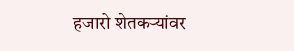हजारो शेतकऱ्यांवर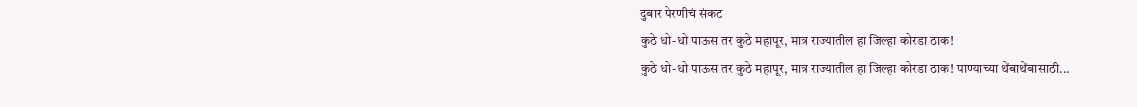दुबार पेरणीचं संकट
कुठे धो-धो पाऊस तर कुठे महापूर, मात्र राज्यातील हा जिल्हा कोरडा ठाक!
कुठे धो-धो पाऊस तर कुठे महापूर, मात्र राज्यातील हा जिल्हा कोरडा ठाक! पाण्याच्या थेंबाथेंबासाठी...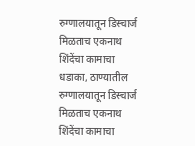रुग्णालयातून डिस्चार्ज मिळताच एकनाथ शिंदेंचा कामाचा धडाका, ठाण्यातील
रुग्णालयातून डिस्चार्ज मिळताच एकनाथ शिंदेंचा कामाचा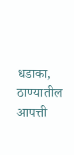धडाका, ठाण्यातील आपत्ती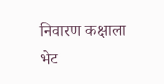निवारण कक्षाला भेट